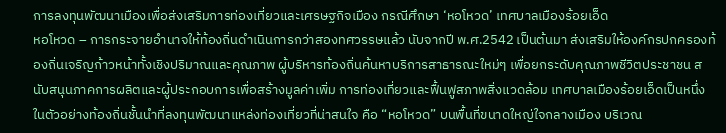การลงทุนพัฒนาเมืองเพื่อส่งเสริมการท่องเที่ยวและเศรษฐกิจเมือง กรณีศึกษา ‘หอโหวด’ เทศบาลเมืองร้อยเอ็ด
หอโหวด – การกระจายอำนาจให้ท้องถิ่นดำเนินการกว่าสองทศวรรษแล้ว นับจากปี พ.ศ.2542 เป็นต้นมา ส่งเสริมให้องค์กรปกครองท้องถิ่นเจริญก้าวหน้าทั้งเชิงปริมาณและคุณภาพ ผู้บริหารท้องถิ่นค้นหาบริการสาธารณะใหม่ๆ เพื่อยกระดับคุณภาพชีวิตประชาชน สนับสนุนภาคการผลิตและผู้ประกอบการเพื่อสร้างมูลค่าเพิ่ม การท่องเที่ยวและฟื้นฟูสภาพสิ่งแวดล้อม เทศบาลเมืองร้อยเอ็ดเป็นหนึ่งในตัวอย่างท้องถิ่นชั้นนำที่ลงทุนพัฒนาแหล่งท่องเที่ยวที่น่าสนใจ คือ “หอโหวด” บนพื้นที่ขนาดใหญ่ใจกลางเมือง บริเวณ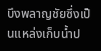บึงพลาญชัยซึ่งเป็นแหล่งเก็บน้ำป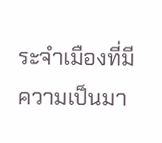ระจำเมืองที่มีความเป็นมา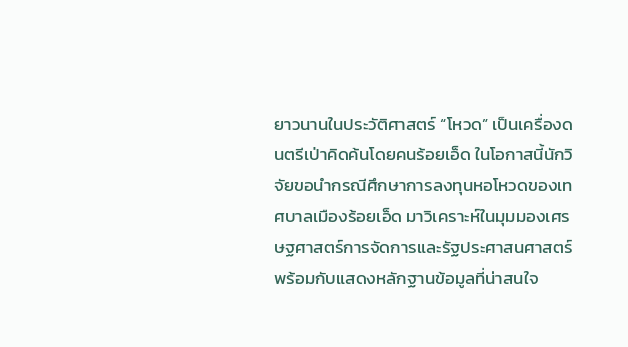ยาวนานในประวัติศาสตร์ “โหวด” เป็นเครื่องดนตรีเป่าคิดค้นโดยคนร้อยเอ็ด ในโอกาสนี้นักวิจัยขอนำกรณีศึกษาการลงทุนหอโหวดของเทศบาลเมืองร้อยเอ็ด มาวิเคราะห์ในมุมมองเศรษฐศาสตร์การจัดการและรัฐประศาสนศาสตร์ พร้อมกับแสดงหลักฐานข้อมูลที่น่าสนใจ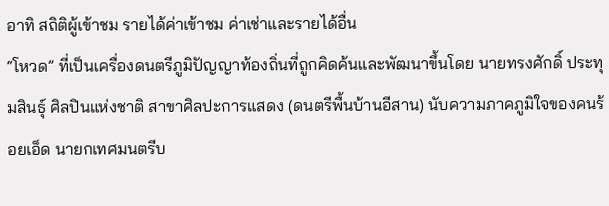อาทิ สถิติผู้เข้าชม รายได้ค่าเข้าชม ค่าเช่าและรายได้อื่น
“โหวด” ที่เป็นเครื่องดนตรีภูมิปัญญาท้องถิ่นที่ถูกคิดค้นและพัฒนาขึ้นโดย นายทรงศักดิ์ ประทุมสินธุ์ ศิลปินแห่งชาติ สาขาศิลปะการแสดง (ดนตรีพื้นบ้านอีสาน) นับความภาคภูมิใจของคนร้อยเอ็ด นายกเทศมนตรีบ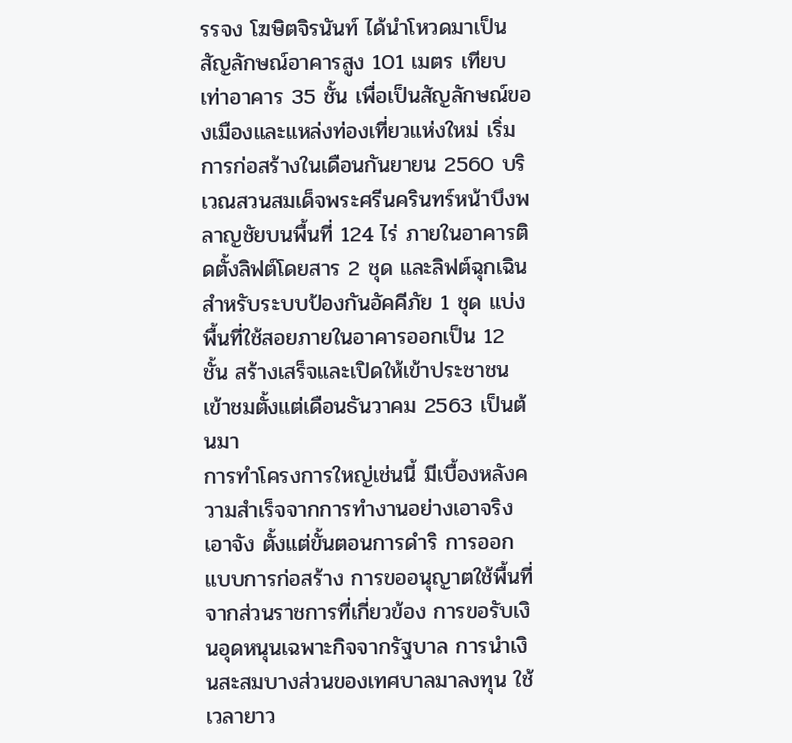รรจง โฆษิตจิรนันท์ ได้นำโหวดมาเป็นสัญลักษณ์อาคารสูง 101 เมตร เทียบเท่าอาคาร 35 ชั้น เพื่อเป็นสัญลักษณ์ของเมืองและแหล่งท่องเที่ยวแห่งใหม่ เริ่มการก่อสร้างในเดือนกันยายน 2560 บริเวณสวนสมเด็จพระศรีนครินทร์หน้าบึงพลาญชัยบนพื้นที่ 124 ไร่ ภายในอาคารติดตั้งลิฟต์โดยสาร 2 ชุด และลิฟต์ฉุกเฉินสำหรับระบบป้องกันอัคคีภัย 1 ชุด แบ่งพื้นที่ใช้สอยภายในอาคารออกเป็น 12 ชั้น สร้างเสร็จและเปิดให้เข้าประชาชนเข้าชมตั้งแต่เดือนธันวาคม 2563 เป็นต้นมา
การทำโครงการใหญ่เช่นนี้ มีเบื้องหลังความสำเร็จจากการทำงานอย่างเอาจริงเอาจัง ตั้งแต่ขั้นตอนการดำริ การออกแบบการก่อสร้าง การขออนุญาตใช้พื้นที่จากส่วนราชการที่เกี่ยวข้อง การขอรับเงินอุดหนุนเฉพาะกิจจากรัฐบาล การนำเงินสะสมบางส่วนของเทศบาลมาลงทุน ใช้เวลายาว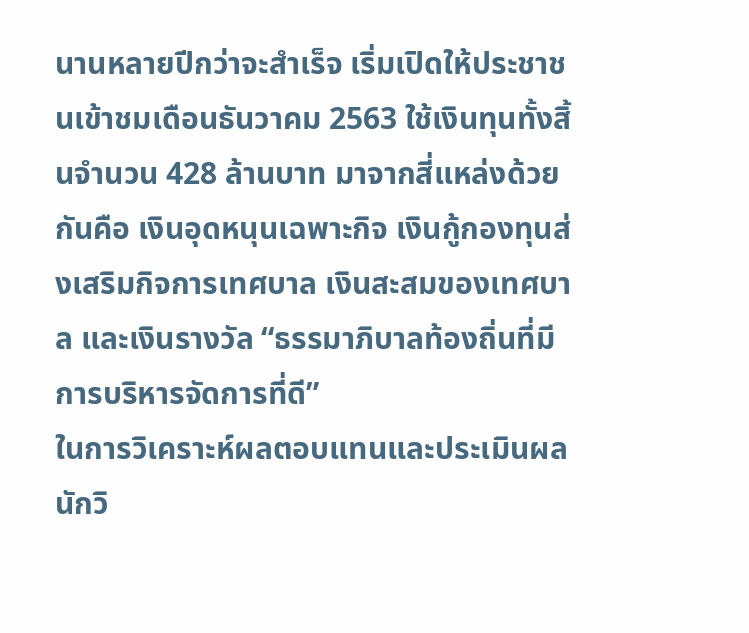นานหลายปีกว่าจะสำเร็จ เริ่มเปิดให้ประชาชนเข้าชมเดือนธันวาคม 2563 ใช้เงินทุนทั้งสิ้นจำนวน 428 ล้านบาท มาจากสี่แหล่งด้วยกันคือ เงินอุดหนุนเฉพาะกิจ เงินกู้กองทุนส่งเสริมกิจการเทศบาล เงินสะสมของเทศบาล และเงินรางวัล “ธรรมาภิบาลท้องถิ่นที่มีการบริหารจัดการที่ดี”
ในการวิเคราะห์ผลตอบแทนและประเมินผล นักวิ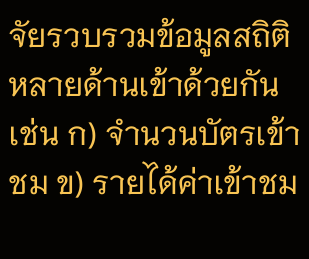จัยรวบรวมข้อมูลสถิติหลายด้านเข้าด้วยกัน เช่น ก) จำนวนบัตรเข้าชม ข) รายได้ค่าเข้าชม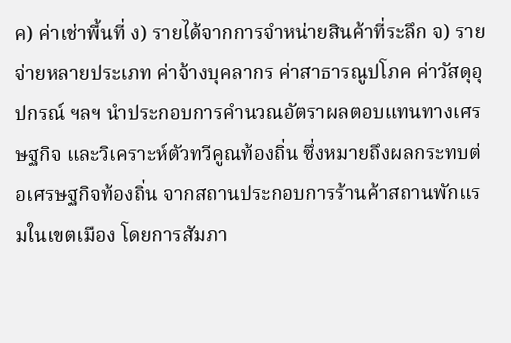ค) ค่าเช่าพื้นที่ ง) รายได้จากการจำหน่ายสินค้าที่ระลึก จ) รายจ่ายหลายประเภท ค่าจ้างบุคลากร ค่าสาธารณูปโภค ค่าวัสดุอุปกรณ์ ฯลฯ นำประกอบการคำนวณอัตราผลตอบแทนทางเศรษฐกิจ และวิเคราะห์ตัวทวีคูณท้องถิ่น ซึ่งหมายถึงผลกระทบต่อเศรษฐกิจท้องถิ่น จากสถานประกอบการร้านค้าสถานพักแรมในเขตเมือง โดยการสัมภา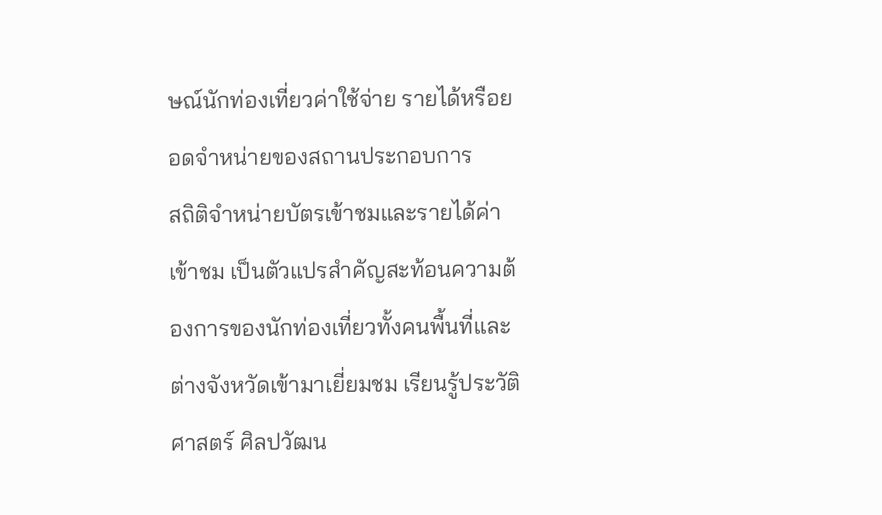ษณ์นักท่องเที่ยวค่าใช้จ่าย รายได้หรือยอดจำหน่ายของสถานประกอบการ
สถิติจำหน่ายบัตรเข้าชมและรายได้ค่าเข้าชม เป็นตัวแปรสำคัญสะท้อนความต้องการของนักท่องเที่ยวทั้งคนพื้นที่และต่างจังหวัดเข้ามาเยี่ยมชม เรียนรู้ประวัติศาสตร์ ศิลปวัฒน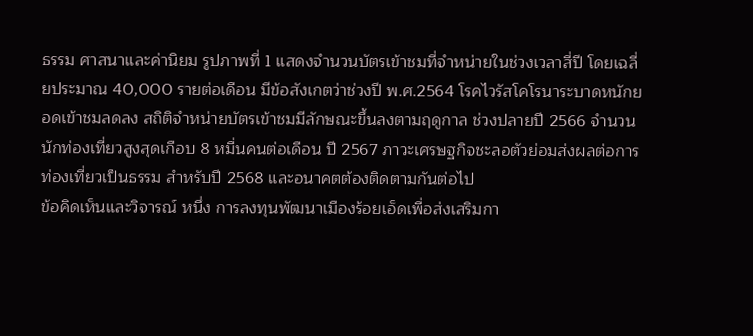ธรรม ศาสนาและค่านิยม รูปภาพที่ 1 แสดงจำนวนบัตรเข้าชมที่จำหน่ายในช่วงเวลาสี่ปี โดยเฉลี่ยประมาณ 40,000 รายต่อเดือน มีข้อสังเกตว่าช่วงปี พ.ศ.2564 โรคไวรัสโคโรนาระบาดหนักยอดเข้าชมลดลง สถิติจำหน่ายบัตรเข้าชมมีลักษณะขึ้นลงตามฤดูกาล ช่วงปลายปี 2566 จำนวนนักท่องเที่ยวสูงสุดเกือบ 8 หมื่นคนต่อเดือน ปี 2567 ภาวะเศรษฐกิจชะลอตัวย่อมส่งผลต่อการท่องเที่ยวเป็นธรรม สำหรับปี 2568 และอนาคตต้องติดตามกันต่อไป
ข้อคิดเห็นและวิจารณ์ หนึ่ง การลงทุนพัฒนาเมืองร้อยเอ็ดเพื่อส่งเสริมกา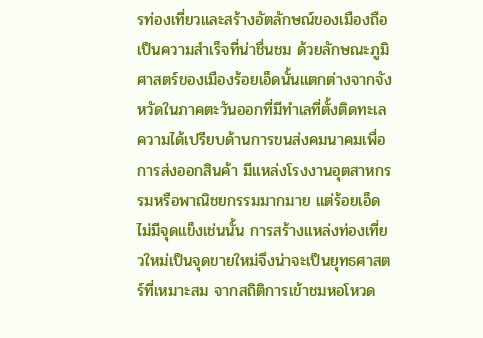รท่องเที่ยวและสร้างอัตลักษณ์ของเมืองถือเป็นความสำเร็จที่น่าชื่นชม ด้วยลักษณะภูมิศาสตร์ของเมืองร้อยเอ็ดนั้นแตกต่างจากจังหวัดในภาคตะวันออกที่มีทำเลที่ตั้งติดทะเล ความได้เปรียบด้านการขนส่งคมนาคมเพื่อการส่งออกสินค้า มีแหล่งโรงงานอุตสาหกรรมหรือพาณิชยกรรมมากมาย แต่ร้อยเอ็ดไม่มีจุดแข็งเช่นนั้น การสร้างแหล่งท่องเที่ยวใหม่เป็นจุดขายใหม่จึงน่าจะเป็นยุทธศาสตร์ที่เหมาะสม จากสถิติการเข้าชมหอโหวด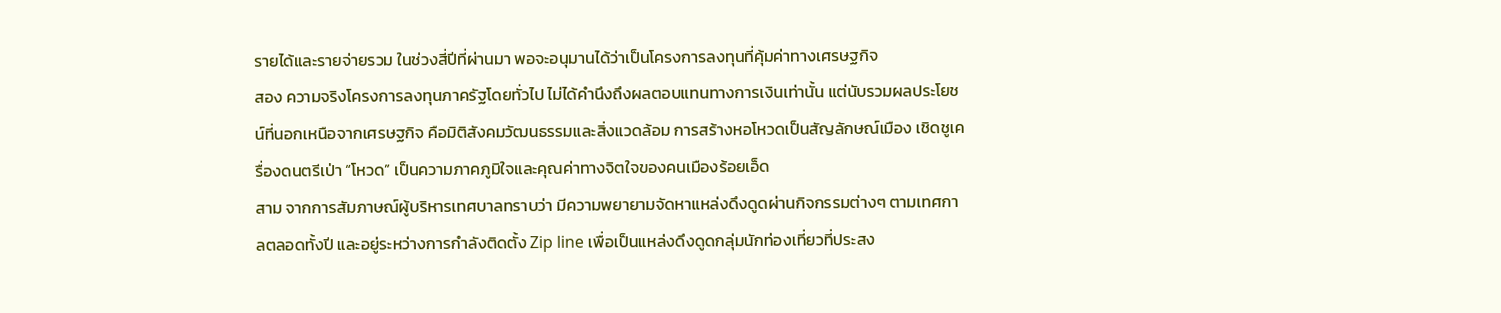รายได้และรายจ่ายรวม ในช่วงสี่ปีที่ผ่านมา พอจะอนุมานได้ว่าเป็นโครงการลงทุนที่คุ้มค่าทางเศรษฐกิจ
สอง ความจริงโครงการลงทุนภาครัฐโดยทั่วไป ไม่ได้คำนึงถึงผลตอบแทนทางการเงินเท่านั้น แต่นับรวมผลประโยชน์ที่นอกเหนือจากเศรษฐกิจ คือมิติสังคมวัฒนธรรมและสิ่งแวดล้อม การสร้างหอโหวดเป็นสัญลักษณ์เมือง เชิดชูเครื่องดนตรีเป่า “โหวด” เป็นความภาคภูมิใจและคุณค่าทางจิตใจของคนเมืองร้อยเอ็ด
สาม จากการสัมภาษณ์ผู้บริหารเทศบาลทราบว่า มีความพยายามจัดหาแหล่งดึงดูดผ่านกิจกรรมต่างๆ ตามเทศกาลตลอดทั้งปี และอยู่ระหว่างการกำลังติดตั้ง Zip line เพื่อเป็นแหล่งดึงดูดกลุ่มนักท่องเที่ยวที่ประสง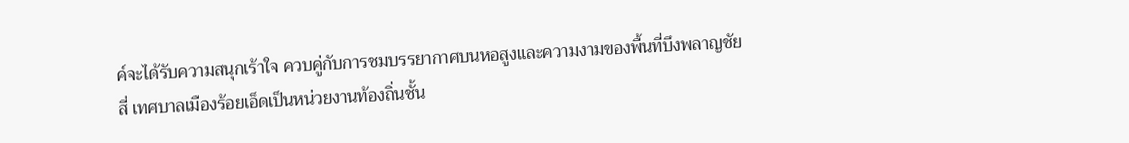ค์จะได้รับความสนุกเร้าใจ ควบคู่กับการชมบรรยากาศบนหอสูงและความงามของพื้นที่บึงพลาญชัย
สี่ เทศบาลเมืองร้อยเอ็ดเป็นหน่วยงานท้องถิ่นชั้น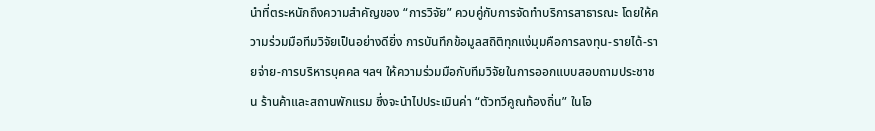นำที่ตระหนักถึงความสำคัญของ “การวิจัย” ควบคู่กับการจัดทำบริการสาธารณะ โดยให้ความร่วมมือทีมวิจัยเป็นอย่างดียิ่ง การบันทึกข้อมูลสถิติทุกแง่มุมคือการลงทุน-รายได้-รายจ่าย-การบริหารบุคคล ฯลฯ ให้ความร่วมมือกับทีมวิจัยในการออกแบบสอบถามประชาชน ร้านค้าและสถานพักแรม ซึ่งจะนำไปประเมินค่า “ตัวทวีคูณท้องถิ่น” ในโอ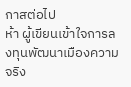กาสต่อไป
ห้า ผู้เขียนเข้าใจการลงทุนพัฒนาเมืองความจริง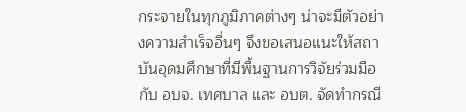กระจายในทุกภูมิภาคต่างๆ น่าจะมีตัวอย่างความสำเร็จอื่นๆ จึงขอเสนอแนะให้สถาบันอุดมศึกษาที่มีพื้นฐานการวิจัยร่วมมือกับ อบจ. เทศบาล และ อบต. จัดทำกรณี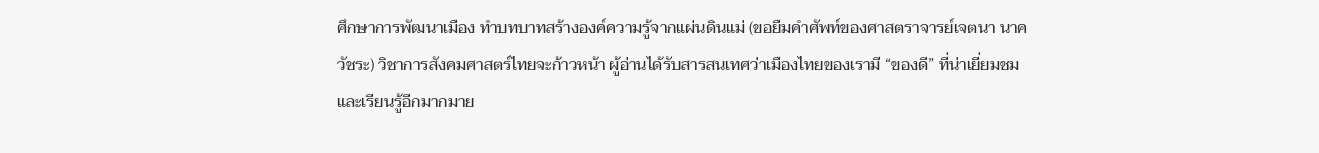ศึกษาการพัฒนาเมือง ทำบทบาทสร้างองค์ความรู้จากแผ่นดินแม่ (ขอยืมคำศัพท์ของศาสตราจารย์เจตนา นาควัชระ) วิชาการสังคมศาสตร์ไทยจะก้าวหน้า ผู้อ่านได้รับสารสนเทศว่าเมืองไทยของเรามี “ของดี” ที่น่าเยี่ยมชมและเรียนรู้อีกมากมาย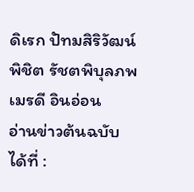ดิเรก ปัทมสิริวัฒน์
พิชิต รัชตพิบุลภพ
เมรดี อินอ่อน
อ่านข่าวต้นฉบับได้ที่ :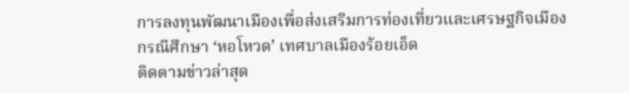การลงทุนพัฒนาเมืองเพื่อส่งเสริมการท่องเที่ยวและเศรษฐกิจเมือง กรณีศึกษา ‘หอโหวด’ เทศบาลเมืองร้อยเอ็ด
ติดตามข่าวล่าสุด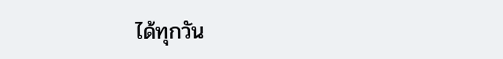ได้ทุกวัน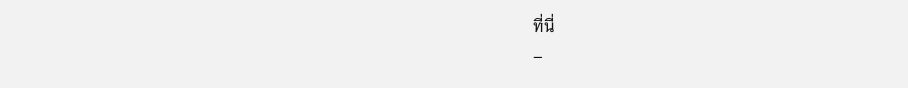ที่นี่
–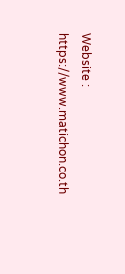Website : https://www.matichon.co.th